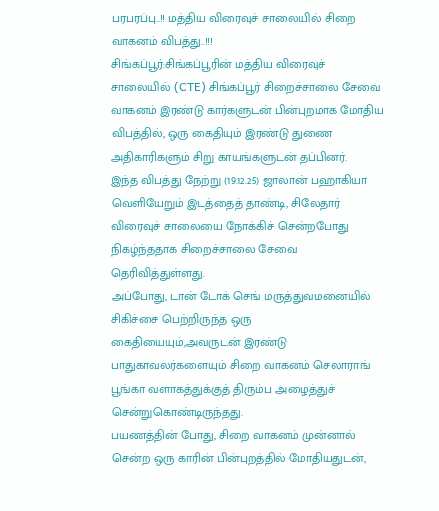பரபரப்பு..!! மத்திய விரைவுச் சாலையில் சிறை வாகனம் விபத்து..!!!
சிங்கப்பூர்:சிங்கப்பூரின் மத்திய விரைவுச் சாலையில் (CTE) சிங்கப்பூர் சிறைச்சாலை சேவை வாகனம் இரண்டு கார்களுடன் பின்புறமாக மோதிய விபத்தில், ஒரு கைதியும் இரண்டு துணை அதிகாரிகளும் சிறு காயங்களுடன் தப்பினர்.
இந்த விபத்து நேற்று (19.12.25) ஜாலான் பஹாகியா வெளியேறும் இடத்தைத் தாண்டி, சிலேதார் விரைவுச் சாலையை நோக்கிச் சென்றபோது நிகழ்ந்ததாக சிறைச்சாலை சேவை தெரிவித்துள்ளது.
அப்போது, டான் டோக் செங் மருத்துவமனையில் சிகிச்சை பெற்றிருந்த ஒரு கைதியையும்,அவருடன் இரண்டு பாதுகாவலர்களையும் சிறை வாகனம் செலாராங் பூங்கா வளாகத்துக்குத் திரும்ப அழைத்துச் சென்றுகொண்டிருந்தது.
பயணத்தின் போது, சிறை வாகனம் முன்னால் சென்ற ஒரு காரின் பின்புறத்தில் மோதியதுடன்,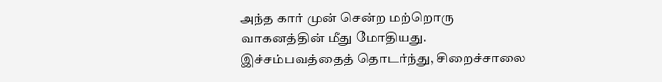அந்த கார் முன் சென்ற மற்றொரு வாகனத்தின் மீது மோதியது.
இச்சம்பவத்தைத் தொடர்ந்து, சிறைச்சாலை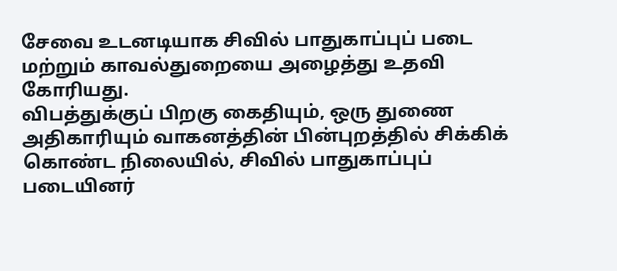சேவை உடனடியாக சிவில் பாதுகாப்புப் படை மற்றும் காவல்துறையை அழைத்து உதவி கோரியது.
விபத்துக்குப் பிறகு கைதியும், ஒரு துணை அதிகாரியும் வாகனத்தின் பின்புறத்தில் சிக்கிக் கொண்ட நிலையில், சிவில் பாதுகாப்புப் படையினர்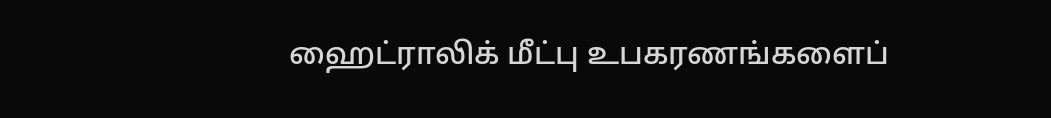ஹைட்ராலிக் மீட்பு உபகரணங்களைப்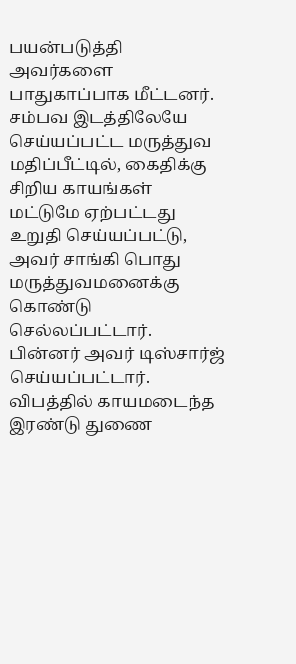பயன்படுத்தி அவர்களை பாதுகாப்பாக மீட்டனர்.
சம்பவ இடத்திலேயே செய்யப்பட்ட மருத்துவ மதிப்பீட்டில், கைதிக்கு சிறிய காயங்கள் மட்டுமே ஏற்பட்டது உறுதி செய்யப்பட்டு, அவர் சாங்கி பொது மருத்துவமனைக்கு கொண்டு செல்லப்பட்டார். பின்னர் அவர் டிஸ்சார்ஜ் செய்யப்பட்டார். விபத்தில் காயமடைந்த இரண்டு துணை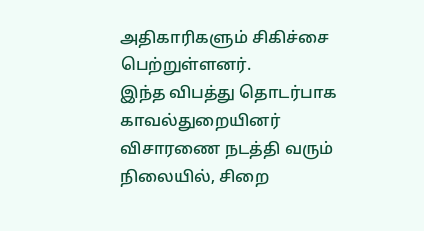அதிகாரிகளும் சிகிச்சை பெற்றுள்ளனர்.
இந்த விபத்து தொடர்பாக காவல்துறையினர் விசாரணை நடத்தி வரும் நிலையில், சிறை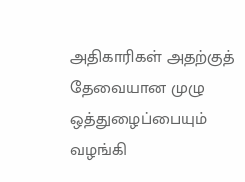அதிகாரிகள் அதற்குத் தேவையான முழு ஒத்துழைப்பையும் வழங்கி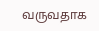வருவதாக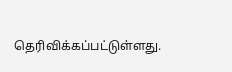தெரிவிக்கப்பட்டுள்ளது.